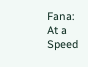Fana: At a Speed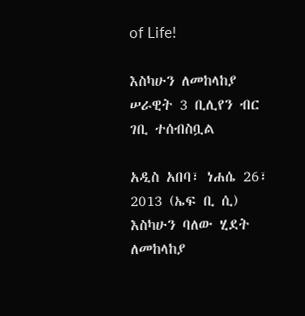of Life!

እስካሁን ለመከላከያ ሠራዊት 3 ቢሊየን ብር ገቢ ተሰብስቧል

አዲስ አበባ፣ ነሐሴ 26፣ 2013 (ኤፍ ቢ ሲ) እስካሁን ባለው ሂደት ለመከላከያ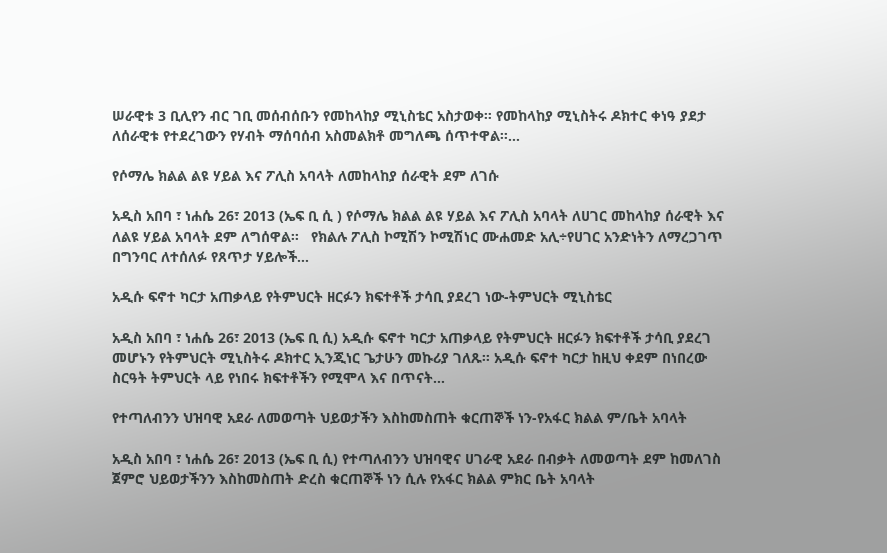ሠራዊቱ 3 ቢሊየን ብር ገቢ መሰብሰቡን የመከላከያ ሚኒስቴር አስታወቀ። የመከላከያ ሚኒስትሩ ዶክተር ቀነዓ ያደታ ለሰራዊቱ የተደረገውን የሃብት ማሰባሰብ አስመልክቶ መግለጫ ሰጥተዋል፡፡…

የሶማሌ ክልል ልዩ ሃይል እና ፖሊስ አባላት ለመከላከያ ሰራዊት ደም ለገሱ

አዲስ አበባ ፣ ነሐሴ 26፣ 2013 (ኤፍ ቢ ሲ ) የሶማሌ ክልል ልዩ ሃይል እና ፖሊስ አባላት ለሀገር መከላከያ ሰራዊት እና ለልዩ ሃይል አባላት ደም ለግሰዋል፡፡   የክልሉ ፖሊስ ኮሚሽን ኮሚሽነር ሙሐመድ አሊ÷የሀገር አንድነትን ለማረጋገጥ በግንባር ለተሰለፉ የጸጥታ ሃይሎች…

አዲሱ ፍኖተ ካርታ አጠቃላይ የትምህርት ዘርፉን ክፍተቶች ታሳቢ ያደረገ ነው-ትምህርት ሚኒስቴር

አዲስ አበባ ፣ ነሐሴ 26፣ 2013 (ኤፍ ቢ ሲ) አዲሱ ፍኖተ ካርታ አጠቃላይ የትምህርት ዘርፉን ክፍተቶች ታሳቢ ያደረገ መሆኑን የትምህርት ሚኒስትሩ ዶክተር ኢንጂነር ጌታሁን መኩሪያ ገለጹ፡፡ አዲሱ ፍኖተ ካርታ ከዚህ ቀደም በነበረው ስርዓት ትምህርት ላይ የነበሩ ክፍተቶችን የሚሞላ እና በጥናት…

የተጣለብንን ህዝባዊ አደራ ለመወጣት ህይወታችን እስከመስጠት ቁርጠኞች ነን-የአፋር ክልል ም/ቤት አባላት

አዲስ አበባ ፣ ነሐሴ 26፣ 2013 (ኤፍ ቢ ሲ) የተጣለብንን ህዝባዊና ሀገራዊ አደራ በብቃት ለመወጣት ደም ከመለገስ ጀምሮ ህይወታችንን እስከመስጠት ድረስ ቁርጠኞች ነን ሲሉ የአፋር ክልል ምክር ቤት አባላት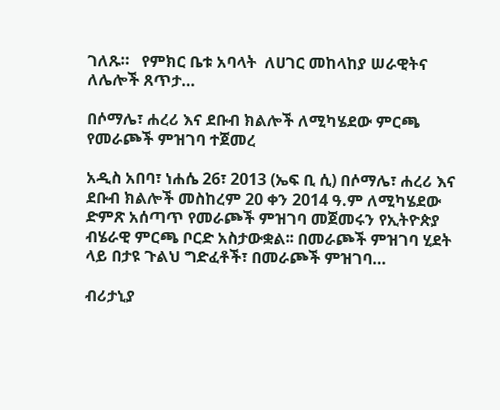ገለጹ።   የምክር ቤቱ አባላት  ለሀገር መከላከያ ሠራዊትና ለሌሎች ጸጥታ…

በሶማሌ፣ ሐረሪ እና ደቡብ ክልሎች ለሚካሄደው ምርጫ የመራጮች ምዝገባ ተጀመረ

አዲስ አበባ፣ ነሐሴ 26፣ 2013 (ኤፍ ቢ ሲ) በሶማሌ፣ ሐረሪ እና ደቡብ ክልሎች መስከረም 20 ቀን 2014 ዓ.ም ለሚካሄደው ድምጽ አሰጣጥ የመራጮች ምዝገባ መጀመሩን የኢትዮጵያ ብሄራዊ ምርጫ ቦርድ አስታውቋል፡፡ በመራጮች ምዝገባ ሂደት ላይ በታዩ ጉልህ ግድፈቶች፣ በመራጮች ምዝገባ…

ብሪታኒያ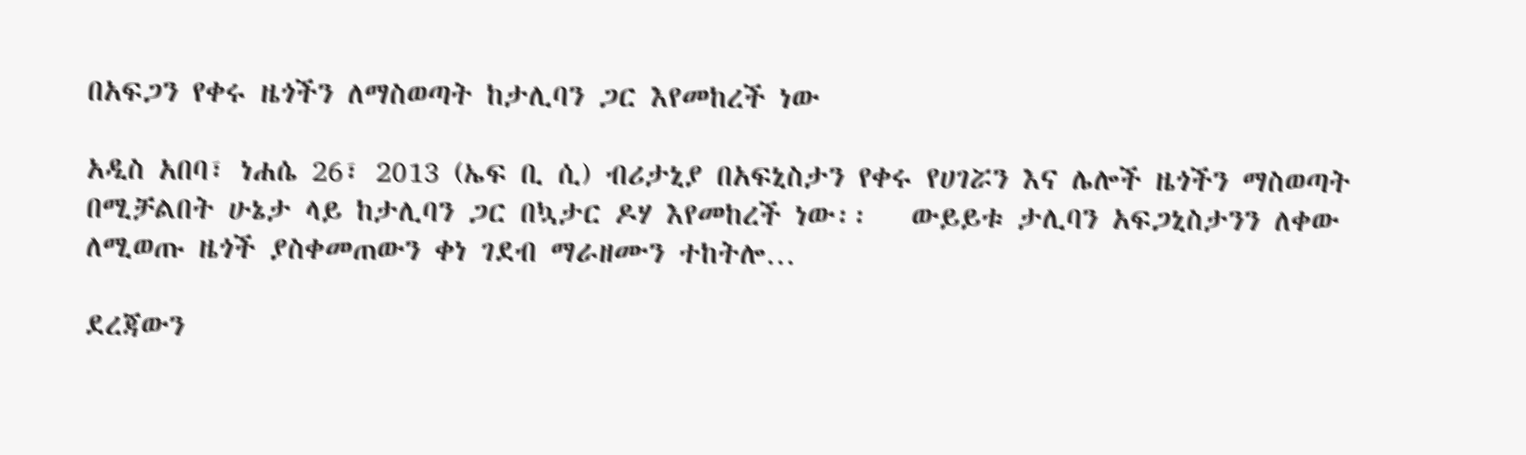በአፍጋን የቀሩ ዜጎችን ለማስወጣት ከታሊባን ጋር እየመከረች ነው

አዲስ አበባ፣ ነሐሴ 26፣ 2013 (ኤፍ ቢ ሲ) ብሪታኒያ በአፍኒስታን የቀሩ የሀገሯን እና ሌሎች ዜጎችን ማስወጣት በሚቻልበት ሁኔታ ላይ ከታሊባን ጋር በኳታር ዶሃ እየመከረች ነው፡፡   ውይይቱ ታሊባን አፍጋኒስታንን ለቀው ለሚወጡ ዜጎች ያስቀመጠውን ቀነ ገደብ ማራዘሙን ተከትሎ…

ደረጃውን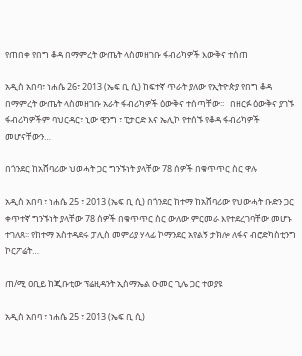የጠበቀ የበግ ቆዳ በማምረት ውጤት ላስመዘገቡ ፋብሪካዎች እውቅና ተሰጠ

አዲስ አበባ፣ ነሐሴ 26፣ 2013 (ኤፍ ቢ ሲ) ከፍተኛ ጥራት ያለው የኢትዮጵያ የበግ ቆዳ በማምረት ውጤት ላስመዘገቡ አራት ፋብሪካዎች ዕውቅና ተሰጣቸው፡፡   በዘርፉ ዕውቅና ያገኙ ፋብሪካዎችም ባህርዳር፣ ኒው ዊንግ ፣ ፒታርድ እና ኤሊኮ የተሰኙ የቆዳ ፋብሪካዎች መሆናቸውን…

በጎንደር ከአሸባሪው ህወሓት ጋር ግንኙነት ያላቸው 78 ሰዎች በቁጥጥር ስር ዋሉ

አዲስ አበባ ፣ ነሐሴ 25 ፣ 2013 (ኤፍ ቢ ሲ) በጎንደር ከተማ ከአሸባሪው የህውሓት ቡድን ጋር ቀጥተኛ ግንኙነት ያላቸው 78 ሰዎች በቁጥጥር ስር ውለው ምርመራ እየተደረገባቸው መሆኑ ተገለጸ፡፡ የከተማ አስተዳደሩ ፓሊስ መምሪያ ሃላፊ ኮማንደር አየልኝ ታክሎ ለፋና ብሮድካስቲንግ ኮርፖሬት…

ጠ/ሚ ዐቢይ ከጂቡቲው ፕሬዚዳንት ኢስማኤል ዑመር ጊሌ ጋር ተወያዩ

አዲስ አበባ ፣ ነሐሴ 25 ፣ 2013 (ኤፍ ቢ ሲ)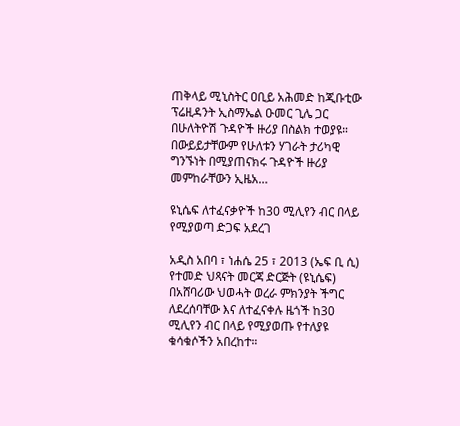ጠቅላይ ሚኒስትር ዐቢይ አሕመድ ከጂቡቲው ፕሬዚዳንት ኢስማኤል ዑመር ጊሌ ጋር በሁለትዮሽ ጉዳዮች ዙሪያ በስልክ ተወያዩ። በውይይታቸውም የሁለቱን ሃገራት ታሪካዊ ግንኙነት በሚያጠናክሩ ጉዳዮች ዙሪያ መምከራቸውን ኢዜአ…

ዩኒሴፍ ለተፈናቃዮች ከ30 ሚሊየን ብር በላይ የሚያወጣ ድጋፍ አደረገ

አዲስ አበባ ፣ ነሐሴ 25 ፣ 2013 (ኤፍ ቢ ሲ) የተመድ ህጻናት መርጃ ድርጅት (ዩኒሴፍ) በአሸባሪው ህወሓት ወረራ ምክንያት ችግር ለደረሰባቸው እና ለተፈናቀሉ ዜጎች ከ30 ሚሊየን ብር በላይ የሚያወጡ የተለያዩ ቁሳቁሶችን አበረከተ።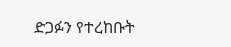ድጋፉን የተረከቡት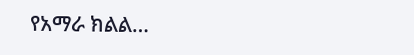የአማራ ክልል…